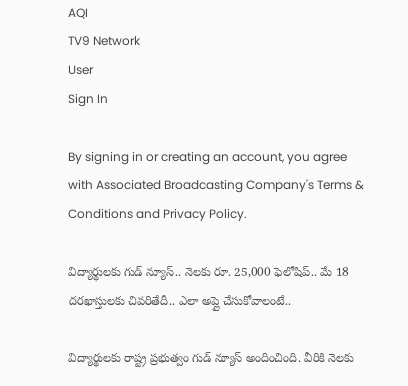AQI
TV9 Network
User
Sign In

By signing in or creating an account, you agree with Associated Broadcasting Company's Terms & Conditions and Privacy Policy.

విద్యార్థులకు గుడ్ న్యూస్.. నెలకు రూ. 25,000 ఫెలోషిప్.. మే 18 దరఖాస్తులకు చివరితేదీ.. ఎలా అప్లై చేసుకోవాలంటే..

విద్యార్థులకు రాష్ట్ర ప్రభుత్వం గుడ్ న్యూస్ అందించింది. వీరికి నెలకు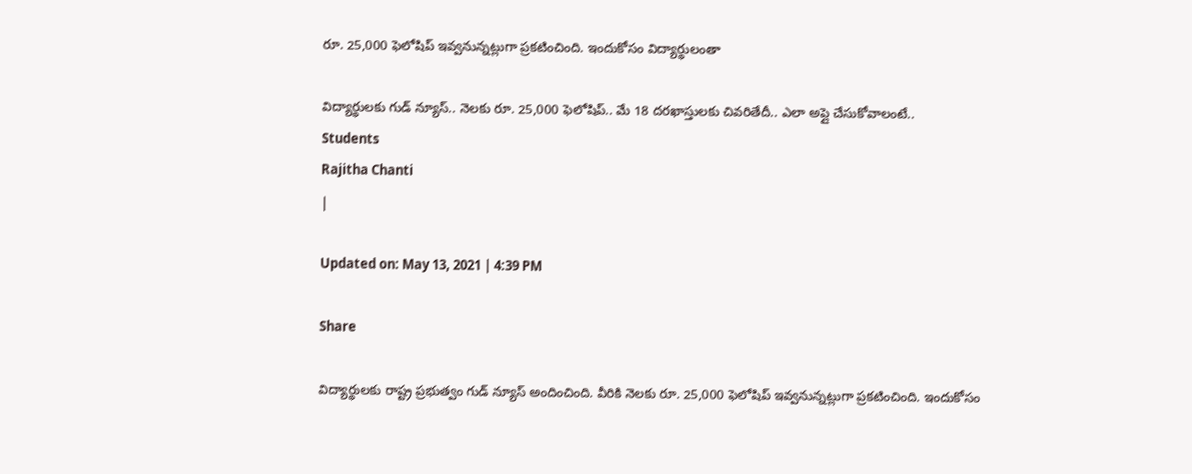రూ. 25,000 ఫెలోషిప్ ఇవ్వనున్నట్లుగా ప్రకటించింది. ఇందుకోసం విద్యార్థులంతా

విద్యార్థులకు గుడ్ న్యూస్.. నెలకు రూ. 25,000 ఫెలోషిప్.. మే 18 దరఖాస్తులకు చివరితేదీ.. ఎలా అప్లై చేసుకోవాలంటే..
Students
Rajitha Chanti
|

Updated on: May 13, 2021 | 4:39 PM

Share

విద్యార్థులకు రాష్ట్ర ప్రభుత్వం గుడ్ న్యూస్ అందించింది. వీరికి నెలకు రూ. 25,000 ఫెలోషిప్ ఇవ్వనున్నట్లుగా ప్రకటించింది. ఇందుకోసం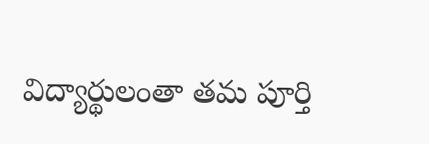విద్యార్థులంతా తమ పూర్తి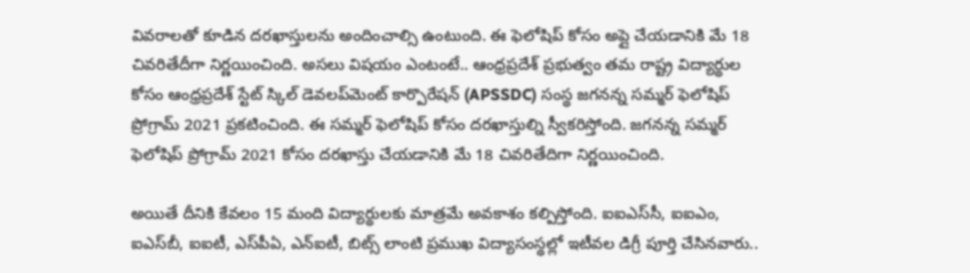వివరాలతో కూడిన దరఖాస్తులను అందించాల్సి ఉంటుంది. ఈ ఫెలోషిప్ కోసం అప్లై చేయడానికి మే 18 చివరితేదీగా నిర్ణయించింది. అసలు విషయం ఎంటంటే.. ఆంధ్రప్రదేశ్ ప్రభుత్వం తమ రాష్ట్ర విద్యార్థుల కోసం ఆంధ్రప్రదేశ్ స్టేట్ స్కిల్ డెవలప్‌మెంట్ కార్పొరేషన్ (APSSDC) సంస్థ జగనన్న సమ్మర్ ఫెలోషిప్ ప్రోగ్రామ్ 2021 ప్రకటించింది. ఈ సమ్మర్ ఫెలోషిప్ కోసం దరఖాస్తుల్ని స్వీకరిస్తోంది. జగనన్న సమ్మర్ ఫెలోషిప్ ప్రోగ్రామ్ 2021 కోసం దరఖాస్తు చేయడానికి మే 18 చివరితేదిగా నిర్ణయించింది.

అయితే దీనికి కేవలం 15 మంది విద్యార్థులకు మాత్రమే అవకాశం కల్పిస్తోంది. ఐఐఎస్‌సీ, ఐఐఎం, ఐఎస్‌బీ, ఐఐటీ, ఎస్‍పీఏ, ఎన్ఐటీ, బిట్స్ లాంటి ప్రముఖ విద్యాసంస్థల్లో ఇటీవల డిగ్రీ పూర్తి చేసినవారు..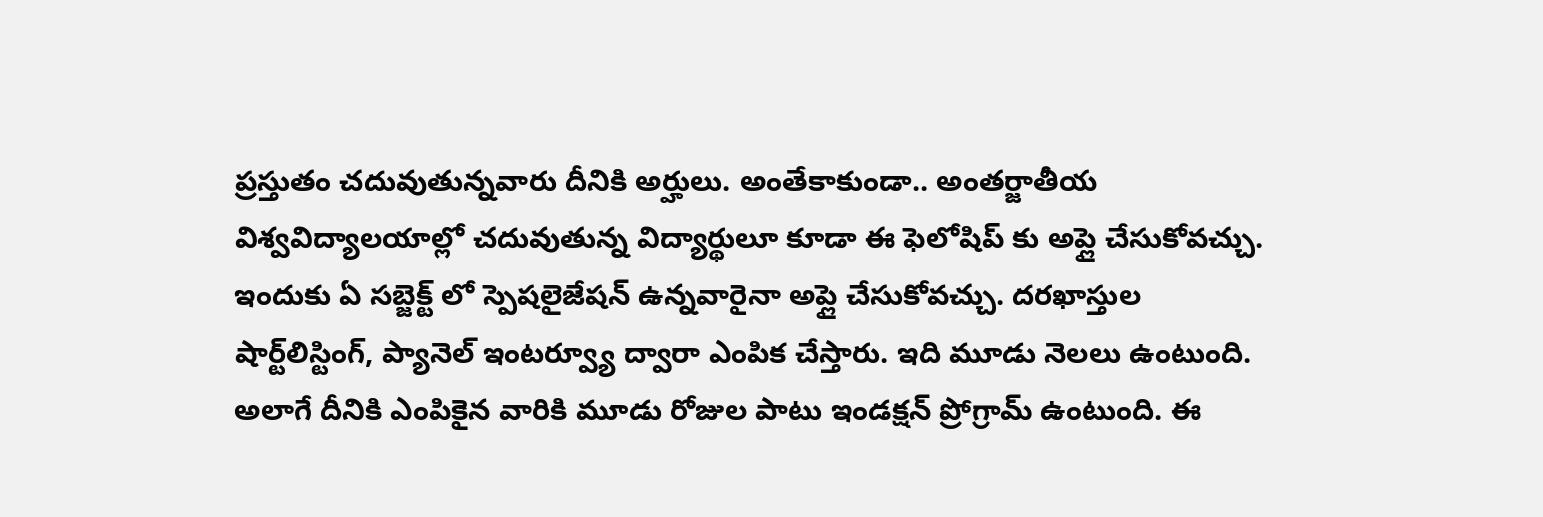ప్రస్తుతం చదువుతున్నవారు దీనికి అర్హులు. అంతేకాకుండా.. అంతర్జాతీయ విశ్వవిద్యాలయాల్లో చదువుతున్న విద్యార్థులూ కూడా ఈ ఫెలోషిప్ కు అప్లై చేసుకోవచ్చు. ఇందుకు ఏ సబ్జెక్ట్ లో స్పెషలైజేషన్ ఉన్నవారైనా అప్లై చేసుకోవచ్చు. దరఖాస్తుల షార్ట్‌లిస్టింగ్, ప్యానెల్ ఇంటర్వ్యూ ద్వారా ఎంపిక చేస్తారు. ఇది మూడు నెలలు ఉంటుంది. అలాగే దీనికి ఎంపికైన వారికి మూడు రోజుల పాటు ఇండక్షన్ ప్రోగ్రామ్ ఉంటుంది. ఈ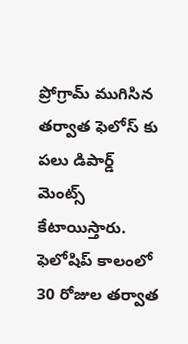ప్రోగ్రామ్ ముగిసిన తర్వాత ఫెలోస్ కు పలు డిపార్డ్ మెంట్స్ కేటాయిస్తారు. ఫెలోషిప్ కాలంలో 30 రోజుల తర్వాత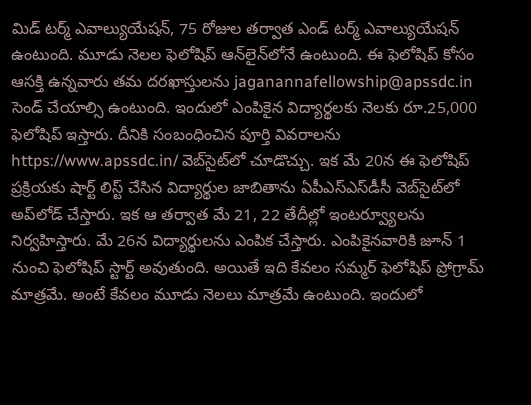మిడ్ టర్మ్ ఎవాల్యుయేషన్, 75 రోజుల తర్వాత ఎండ్ టర్మ్ ఎవాల్యుయేషన్ ఉంటుంది. మూడు నెలల ఫెలోషిప్ ఆన్‌లైన్‌లోనే ఉంటుంది. ఈ ఫెలోషిప్ కోసం ఆసక్తి ఉన్నవారు తమ దరఖాస్తులను jaganannafellowship@apssdc.in సెండ్ చేయాల్సి ఉంటుంది. ఇందులో ఎంపికైన విద్యార్థలకు నెలకు రూ.25,000 ఫెలోషిప్ ఇస్తారు. దీనికి సంబంధించిన పూర్తి వివరాలను https://www.apssdc.in/ వెబ్‌సైట్‌లో చూడొచ్చు. ఇక మే 20న ఈ ఫెలోషిప్ ప్రక్రియకు షార్ట్ లిస్ట్ చేసిన విద్యార్థుల జాబితాను ఏపీఎస్‌ఎస్‌డీసీ వెబ్‌సైట్‌లో అప్‌లోడ్ చేస్తారు. ఇక ఆ తర్వాత మే 21, 22 తేదీల్లో ఇంటర్వ్యూలను నిర్వహిస్తారు. మే 26న విద్యార్థులను ఎంపిక చేస్తారు. ఎంపికైనవారికి జూన్ 1 నుంచి ఫెలోషిప్ స్టార్ట్ అవుతుంది. అయితే ఇది కేవలం సమ్మర్ ఫెలోషిప్ ప్రోగ్రామ్ మాత్రమే. అంటే కేవలం మూడు నెలలు మాత్రమే ఉంటుంది. ఇందులో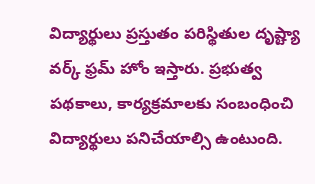విద్యార్థులు ప్రస్తుతం పరిస్థితుల దృష్ట్యా వర్క్ ఫ్రమ్ హోం ఇస్తారు. ప్రభుత్వ పథకాలు, కార్యక్రమాలకు సంబంధించి విద్యార్థులు పనిచేయాల్సి ఉంటుంది.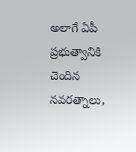అలాగే ఏపీ ప్రభుత్వానికి చెందిన నవరత్నాలు,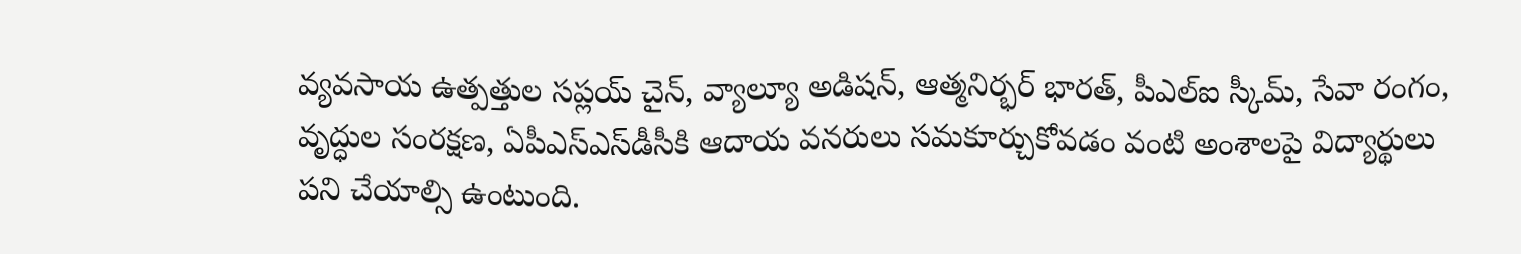వ్యవసాయ ఉత్పత్తుల సప్లయ్‌ చైన్, వ్యాల్యూ అడిషన్, ఆత్మనిర్భర్ భారత్, పీఎల్ఐ స్కీమ్, సేవా రంగం, వృద్ధుల సంరక్షణ, ఏపీఎస్‌ఎస్‌డీసీకి ఆదాయ వనరులు సమకూర్చుకోవడం వంటి అంశాలపై విద్యార్థులు పని చేయాల్సి ఉంటుంది.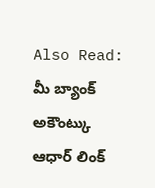Also Read: మీ బ్యాంక్ అకౌంట్కు ఆధార్ లింక్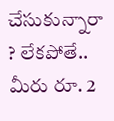చేసుకున్నారా ? లేకపోతే.. మీరు రూ. 2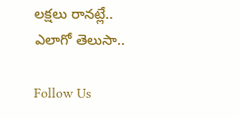లక్షలు రానట్లే.. ఎలాగో తెలుసా..

Follow Us